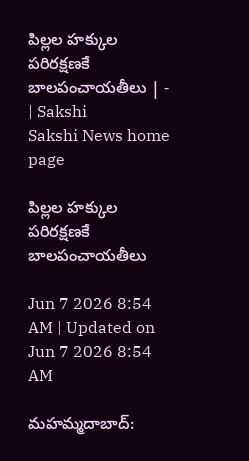పిల్లల హక్కుల పరిరక్షణకే బాలపంచాయతీలు | - | Sakshi
Sakshi News home page

పిల్లల హక్కుల పరిరక్షణకే బాలపంచాయతీలు

Jun 7 2026 8:54 AM | Updated on Jun 7 2026 8:54 AM

మహమ్మదాబాద్‌: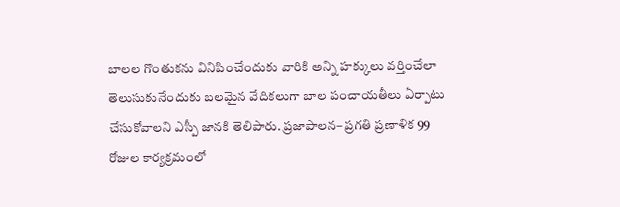బాలల గొంతుకను వినిపించేందుకు వారికి అన్ని హక్కులు వర్తించేలా తెలుసుకునేందుకు బలమైన వేదికలుగా బాల పంచాయతీలు ఏర్పాటు చేసుకోవాలని ఎస్పీ జానకి తెలిపారు. ప్రజాపాలన– ప్రగతి ప్రణాళిక 99 రోజుల కార్యక్రమంలో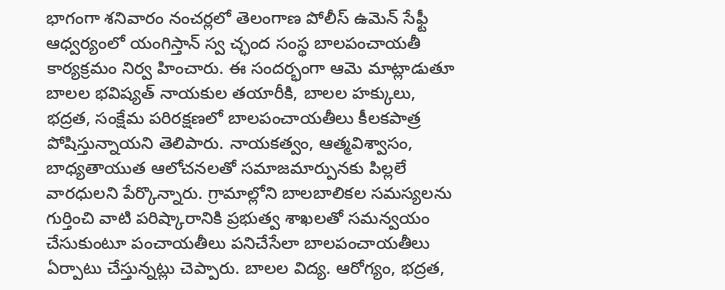భాగంగా శనివారం నంచర్లలో తెలంగాణ పోలీస్‌ ఉమెన్‌ సేఫ్టీ ఆధ్వర్యంలో యంగిస్తాన్‌ స్వ చ్ఛంద సంస్థ బాలపంచాయతీ కార్యక్రమం నిర్వ హించారు. ఈ సందర్భంగా ఆమె మాట్లాడుతూ బాలల భవిష్యత్‌ నాయకుల తయారీకి, బాలల హక్కులు, భద్రత, సంక్షేమ పరిరక్షణలో బాలపంచాయతీలు కీలకపాత్ర పోషిస్తున్నాయని తెలిపారు. నాయకత్వం, ఆత్మవిశ్వాసం, బాధ్యతాయుత ఆలోచనలతో సమాజమార్పునకు పిల్లలే వారధులని పేర్కొన్నారు. గ్రామాల్లోని బాలబాలికల సమస్యలను గుర్తించి వాటి పరిష్కారానికి ప్రభుత్వ శాఖలతో సమన్వయం చేసుకుంటూ పంచాయతీలు పనిచేసేలా బాలపంచాయతీలు ఏర్పాటు చేస్తున్నట్లు చెప్పారు. బాలల విద్య. ఆరోగ్యం, భద్రత,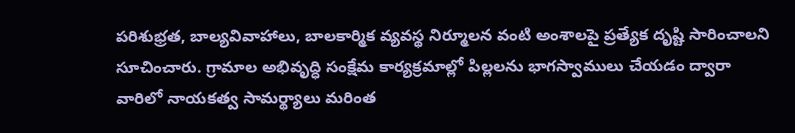పరిశుభ్రత, బాల్యవివాహాలు, బాలకార్మిక వ్యవస్థ నిర్మూలన వంటి అంశాలపై ప్రత్యేక దృష్టి సారించాలని సూచించారు. గ్రామాల అభివృద్ధి సంక్షేమ కార్యక్రమాల్లో పిల్లలను భాగస్వాములు చేయడం ద్వారా వారిలో నాయకత్వ సామర్థ్యాలు మరింత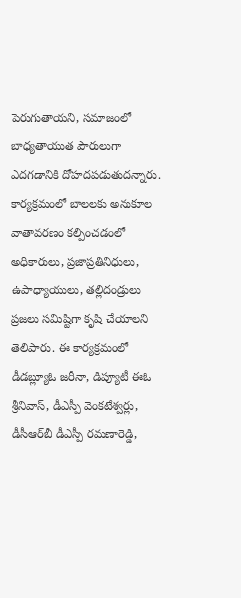పెరుగుతాయని, సమాజంలో బాధ్యతాయుత పౌరులుగా ఎదగడానికి దోహదపడుతుదన్నారు. కార్యక్రమంలో బాలలకు అనుకూల వాతావరణం కల్పించడంలో అధికారులు, ప్రజాప్రతినిధులు, ఉపాధ్యాయులు, తల్లిదండ్రులు ప్రజలు సమిష్టిగా కృషి చేయాలని తెలిపారు. ఈ కార్యక్రమంలో డీడబ్ల్యూఓ జరీనా, డిప్యూటీ ఈఓ శ్రీనివాస్‌, డీఎస్పీ వెంకటేశ్వర్లు, డీసీఆర్‌బీ డీఎస్పీ రమణారెడ్డి,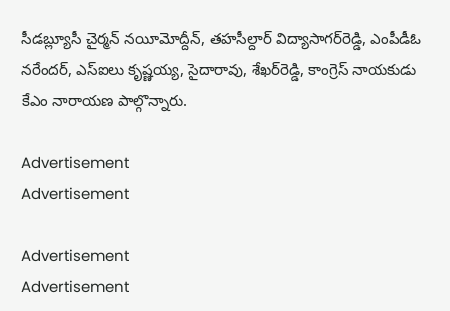సీడబ్ల్యూసీ చైర్మన్‌ నయీమోద్దీన్‌, తహసీల్దార్‌ విద్యాసాగర్‌రెడ్డి, ఎంపీడీఓ నరేందర్‌, ఎస్‌ఐలు కృష్ణయ్య, సైదారావు, శేఖర్‌రెడ్డి, కాంగ్రెస్‌ నాయకుడు కేఎం నారాయణ పాల్గొన్నారు.

Advertisement
Advertisement

Advertisement
Advertisement